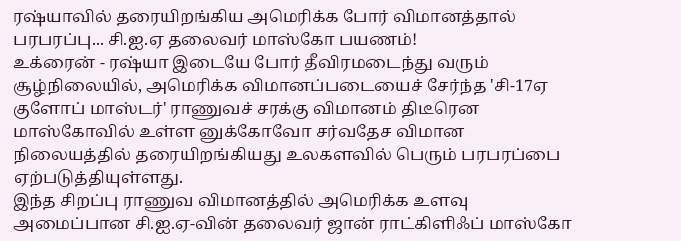ரஷ்யாவில் தரையிறங்கிய அமெரிக்க போர் விமானத்தால் பரபரப்பு... சி.ஐ.ஏ தலைவர் மாஸ்கோ பயணம்!
உக்ரைன் - ரஷ்யா இடையே போர் தீவிரமடைந்து வரும் சூழ்நிலையில், அமெரிக்க விமானப்படையைச் சேர்ந்த 'சி-17ஏ குளோப் மாஸ்டர்' ராணுவச் சரக்கு விமானம் திடீரென மாஸ்கோவில் உள்ள னுக்கோவோ சர்வதேச விமான நிலையத்தில் தரையிறங்கியது உலகளவில் பெரும் பரபரப்பை ஏற்படுத்தியுள்ளது.
இந்த சிறப்பு ராணுவ விமானத்தில் அமெரிக்க உளவு அமைப்பான சி.ஐ.ஏ-வின் தலைவர் ஜான் ராட்கிளிஃப் மாஸ்கோ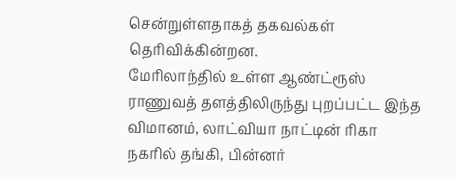சென்றுள்ளதாகத் தகவல்கள் தெரிவிக்கின்றன.
மேரிலாந்தில் உள்ள ஆண்ட்ரூஸ் ராணுவத் தளத்திலிருந்து புறப்பட்ட இந்த விமானம், லாட்வியா நாட்டின் ரிகா நகரில் தங்கி, பின்னர்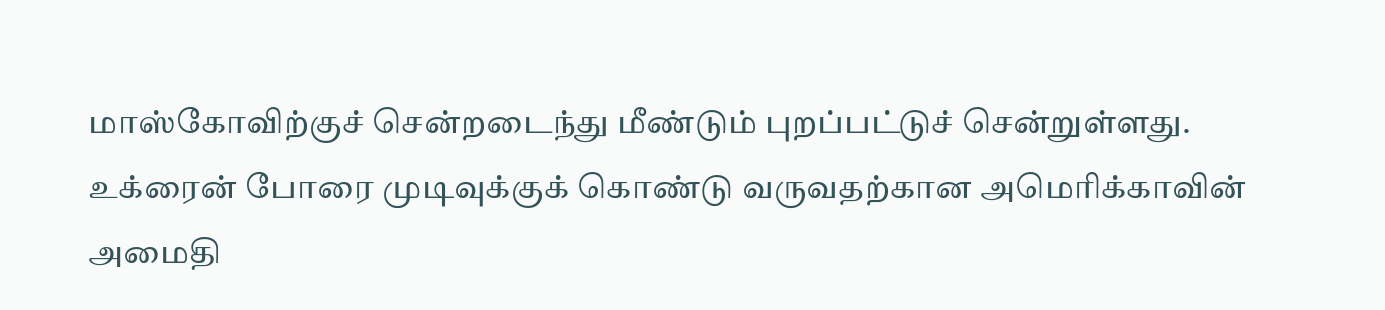மாஸ்கோவிற்குச் சென்றடைந்து மீண்டும் புறப்பட்டுச் சென்றுள்ளது.
உக்ரைன் போரை முடிவுக்குக் கொண்டு வருவதற்கான அமெரிக்காவின் அமைதி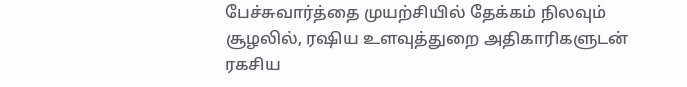பேச்சுவார்த்தை முயற்சியில் தேக்கம் நிலவும் சூழலில், ரஷிய உளவுத்துறை அதிகாரிகளுடன் ரகசிய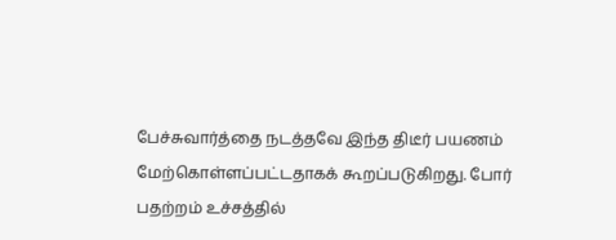பேச்சுவார்த்தை நடத்தவே இந்த திடீர் பயணம் மேற்கொள்ளப்பட்டதாகக் கூறப்படுகிறது. போர் பதற்றம் உச்சத்தில்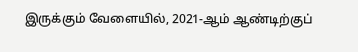இருக்கும் வேளையில், 2021-ஆம் ஆண்டிற்குப்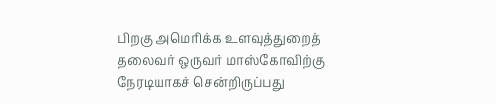பிறகு அமெரிக்க உளவுத்துறைத் தலைவர் ஒருவர் மாஸ்கோவிற்கு நேரடியாகச் சென்றிருப்பது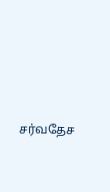சர்வதேச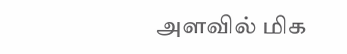அளவில் மிக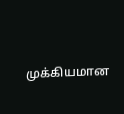முக்கியமான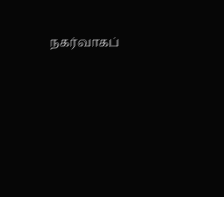நகர்வாகப்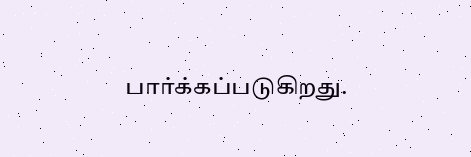பார்க்கப்படுகிறது.